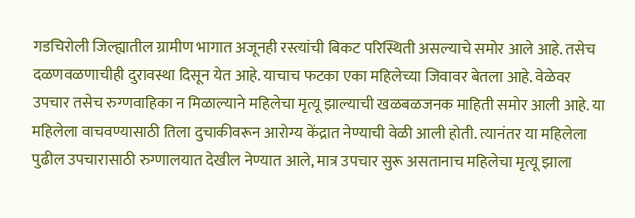गडचिरोली जिल्ह्यातील ग्रामीण भागात अजूनही रस्त्यांची बिकट परिस्थिती असल्याचे समोर आले आहे. तसेच दळणवळणाचीही दुरावस्था दिसून येत आहे. याचाच फटका एका महिलेच्या जिवावर बेतला आहे. वेळेवर उपचार तसेच रुग्णवाहिका न मिळाल्याने महिलेचा मृत्यू झाल्याची खळबळजनक माहिती समोर आली आहे. या महिलेला वाचवण्यासाठी तिला दुचाकीवरून आरोग्य केंद्रात नेण्याची वेळी आली होती. त्यानंतर या महिलेला पुढील उपचारासाठी रुग्णालयात देखील नेण्यात आले, मात्र उपचार सुरू असतानाच महिलेचा मृत्यू झाला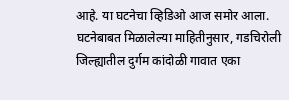आहे. या घटनेचा व्हिडिओ आज समोर आला. घटनेबाबत मिळालेल्या माहितीनुसार, गडचिरोली जिल्ह्यातील दुर्गम कांदोळी गावात एका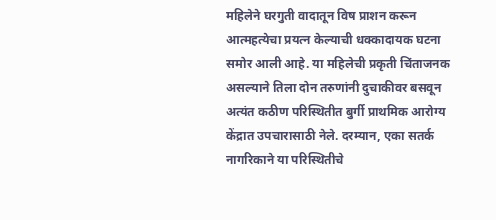महिलेने घरगुती वादातून विष प्राशन करून आत्महत्येचा प्रयत्न केल्याची धक्कादायक घटना समोर आली आहे. या महिलेची प्रकृती चिंताजनक असल्याने तिला दोन तरुणांनी दुचाकीवर बसवून अत्यंत कठीण परिस्थितीत बुर्गी प्राथमिक आरोग्य केंद्रात उपचारासाठी नेले. दरम्यान, एका सतर्क नागरिकाने या परिस्थितीचे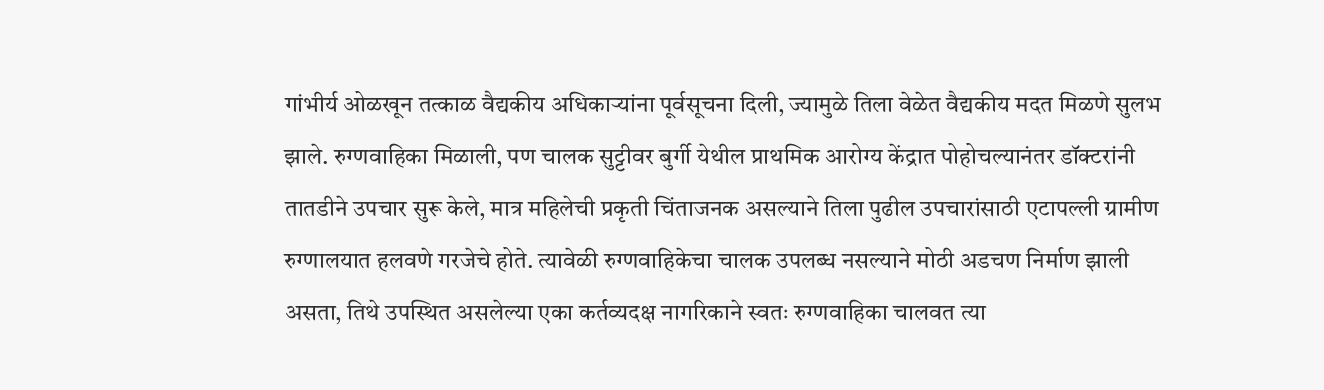गांभीर्य ओळखून तत्काळ वैद्यकीय अधिकाऱ्यांना पूर्वसूचना दिली, ज्यामुळे तिला वेळेत वैद्यकीय मदत मिळणे सुलभ झाले. रुग्णवाहिका मिळाली, पण चालक सुट्टीवर बुर्गी येथील प्राथमिक आरोग्य केंद्रात पोहोचल्यानंतर डॉक्टरांनी तातडीने उपचार सुरू केले, मात्र महिलेची प्रकृती चिंताजनक असल्याने तिला पुढील उपचारांसाठी एटापल्ली ग्रामीण रुग्णालयात हलवणे गरजेचे होते. त्यावेळी रुग्णवाहिकेचा चालक उपलब्ध नसल्याने मोठी अडचण निर्माण झाली असता, तिथे उपस्थित असलेल्या एका कर्तव्यदक्ष नागरिकाने स्वतः रुग्णवाहिका चालवत त्या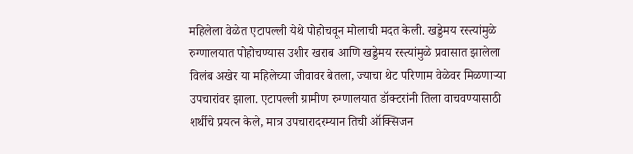महिलेला वेळेत एटापल्ली येथे पोहोचवून मोलाची मदत केली. खड्डेमय रस्त्यांमुळे रुग्णालयात पोहोचण्यास उशीर खराब आणि खड्डेमय रस्त्यांमुळे प्रवासात झालेला विलंब अखेर या महिलेच्या जीवावर बेतला, ज्याचा थेट परिणाम वेळेवर मिळणाऱ्या उपचारांवर झाला. एटापल्ली ग्रामीण रुग्णालयात डॉक्टरांनी तिला वाचवण्यासाठी शर्थीचे प्रयत्न केले, मात्र उपचारादरम्यान तिची ऑक्सिजन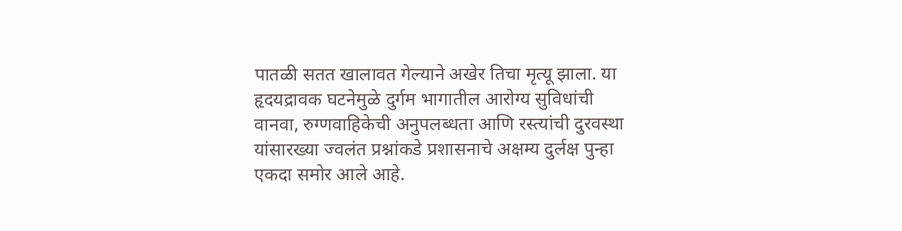पातळी सतत खालावत गेल्याने अखेर तिचा मृत्यू झाला. या हृदयद्रावक घटनेमुळे दुर्गम भागातील आरोग्य सुविधांची वानवा, रुग्णवाहिकेची अनुपलब्धता आणि रस्त्यांची दुरवस्था यांसारख्या ज्वलंत प्रश्नांकडे प्रशासनाचे अक्षम्य दुर्लक्ष पुन्हा एकदा समोर आले आहे.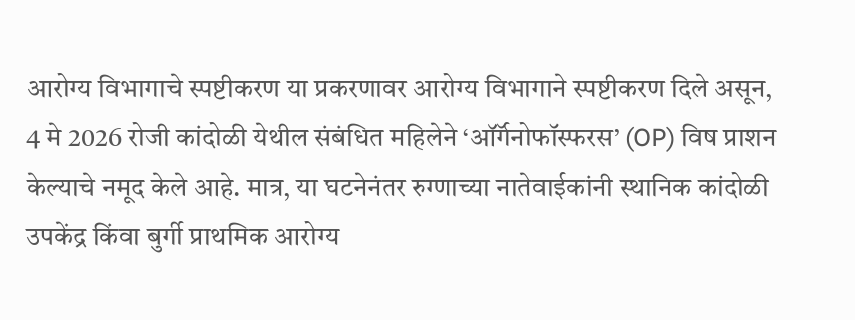आरोग्य विभागाचे स्पष्टीकरण या प्रकरणावर आरोग्य विभागाने स्पष्टीकरण दिले असून, 4 मे 2026 रोजी कांदोळी येथील संबंधित महिलेने ‘ऑर्गॅनोफॉस्फरस’ (OP) विष प्राशन केल्याचे नमूद केले आहे. मात्र, या घटनेनंतर रुग्णाच्या नातेवाईकांनी स्थानिक कांदोळी उपकेंद्र किंवा बुर्गी प्राथमिक आरोग्य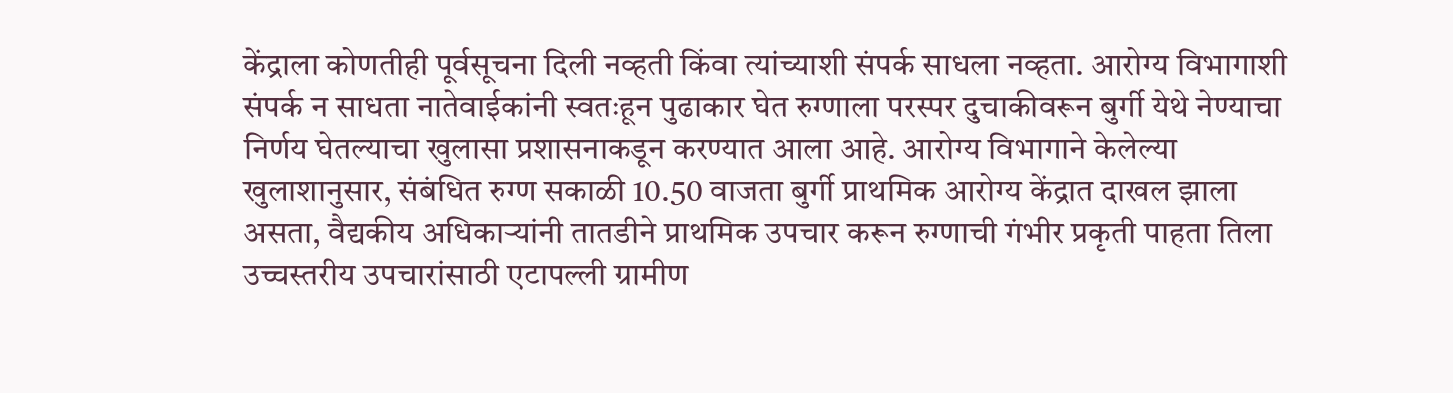केंद्राला कोणतीही पूर्वसूचना दिली नव्हती किंवा त्यांच्याशी संपर्क साधला नव्हता. आरोग्य विभागाशी संपर्क न साधता नातेवाईकांनी स्वतःहून पुढाकार घेत रुग्णाला परस्पर दुचाकीवरून बुर्गी येथे नेण्याचा निर्णय घेतल्याचा खुलासा प्रशासनाकडून करण्यात आला आहे. आरोग्य विभागाने केलेल्या खुलाशानुसार, संबंधित रुग्ण सकाळी 10.50 वाजता बुर्गी प्राथमिक आरोग्य केंद्रात दाखल झाला असता, वैद्यकीय अधिकाऱ्यांनी तातडीने प्राथमिक उपचार करून रुग्णाची गंभीर प्रकृती पाहता तिला उच्चस्तरीय उपचारांसाठी एटापल्ली ग्रामीण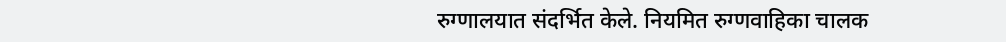रुग्णालयात संदर्भित केले. नियमित रुग्णवाहिका चालक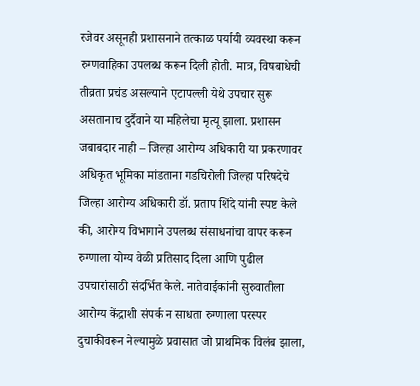रजेवर असूनही प्रशासनाने तत्काळ पर्यायी व्यवस्था करून रुग्णवाहिका उपलब्ध करून दिली होती. मात्र, विषबाधेची तीव्रता प्रचंड असल्याने एटापल्ली येथे उपचार सुरू असतानाच दुर्दैवाने या महिलेचा मृत्यू झाला. प्रशासन जबाबदार नाही – जिल्हा आरोग्य अधिकारी या प्रकरणावर अधिकृत भूमिका मांडताना गडचिरोली जिल्हा परिषदेचे जिल्हा आरोग्य अधिकारी डॉ. प्रताप शिंदे यांनी स्पष्ट केले की, आरोग्य विभागाने उपलब्ध संसाधनांचा वापर करून रुग्णाला योग्य वेळी प्रतिसाद दिला आणि पुढील उपचारांसाठी संदर्भित केले. नातेवाईकांनी सुरुवातीला आरोग्य केंद्राशी संपर्क न साधता रुग्णाला परस्पर दुचाकीवरून नेल्यामुळे प्रवासात जो प्राथमिक विलंब झाला,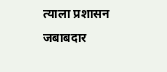त्याला प्रशासन जबाबदार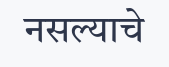नसल्याचे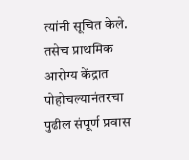त्यांनी सूचित केले. तसेच प्राथमिक आरोग्य केंद्रात पोहोचल्यानंतरचा पुढील संपूर्ण प्रवास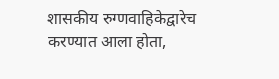शासकीय रुग्णवाहिकेद्वारेच करण्यात आला होता,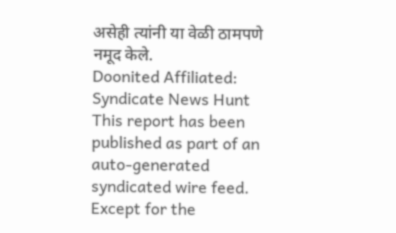असेही त्यांनी या वेळी ठामपणे नमूद केले.
Doonited Affiliated: Syndicate News Hunt
This report has been published as part of an auto-generated syndicated wire feed. Except for the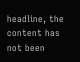headline, the content has not been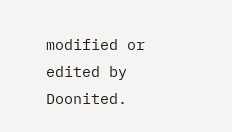modified or edited by Doonited.